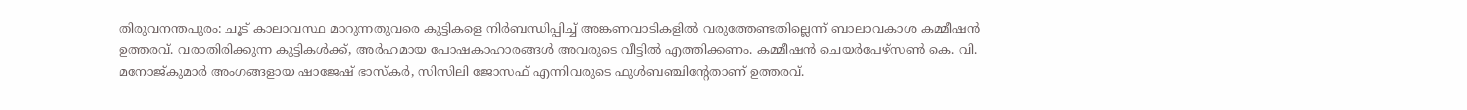തിരുവനന്തപുരം: ചൂട് കാലാവസ്ഥ മാറുന്നതുവരെ കുട്ടികളെ നിർബന്ധിപ്പിച്ച് അങ്കണവാടികളിൽ വരുത്തേണ്ടതില്ലെന്ന് ബാലാവകാശ കമ്മീഷൻ ഉത്തരവ്. വരാതിരിക്കുന്ന കുട്ടികൾക്ക്, അർഹമായ പോഷകാഹാരങ്ങൾ അവരുടെ വീട്ടിൽ എത്തിക്കണം. കമ്മീഷൻ ചെയർപേഴ്സൺ കെ. വി. മനോജ്കുമാർ അംഗങ്ങളായ ഷാജേഷ് ഭാസ്കർ, സിസിലി ജോസഫ് എന്നിവരുടെ ഫുൾബഞ്ചിന്റേതാണ് ഉത്തരവ്.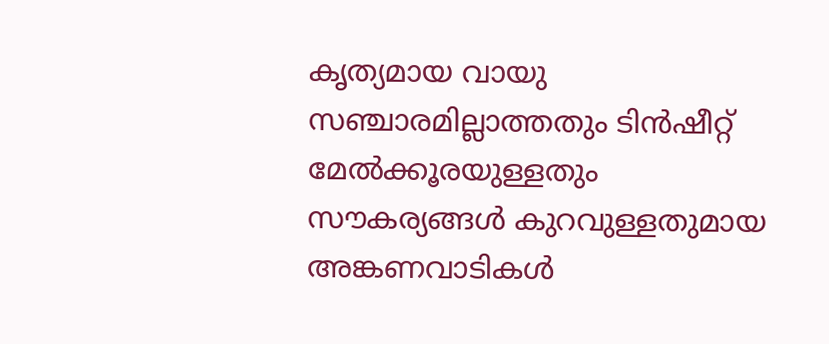കൃത്യമായ വായു സഞ്ചാരമില്ലാത്തതും ടിൻഷീറ്റ് മേൽക്കൂരയുള്ളതും സൗകര്യങ്ങൾ കുറവുള്ളതുമായ അങ്കണവാടികൾ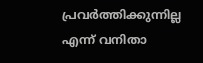പ്രവർത്തിക്കുന്നില്ല എന്ന് വനിതാ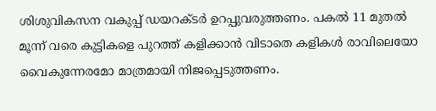ശിശുവികസന വകുപ്പ് ഡയറക്ടർ ഉറപ്പുവരുത്തണം. പകൽ 11 മുതൽ മൂന്ന് വരെ കുട്ടികളെ പുറത്ത് കളിക്കാൻ വിടാതെ കളികൾ രാവിലെയോ വൈകുന്നേരമോ മാത്രമായി നിജപ്പെടുത്തണം.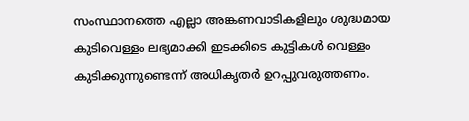സംസ്ഥാനത്തെ എല്ലാ അങ്കണവാടികളിലും ശുദ്ധമായ കുടിവെള്ളം ലഭ്യമാക്കി ഇടക്കിടെ കുട്ടികൾ വെള്ളം കുടിക്കുന്നുണ്ടെന്ന് അധികൃതർ ഉറപ്പുവരുത്തണം.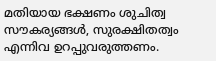മതിയായ ഭക്ഷണം ശുചിത്വ സൗകര്യങ്ങൾ, സുരക്ഷിതത്വം എന്നിവ ഉറപ്പുവരുത്തണം.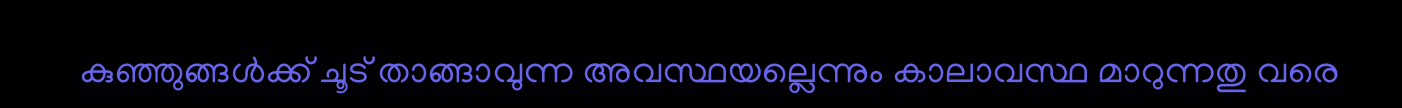കുഞ്ഞുങ്ങൾക്ക് ചൂട് താങ്ങാവുന്ന അവസ്ഥയല്ലെന്നും കാലാവസ്ഥ മാറുന്നതു വരെ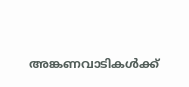അങ്കണവാടികൾക്ക്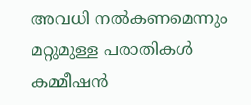അവധി നൽകണമെന്നും മറ്റുമുള്ള പരാതികൾ കമ്മീഷൻ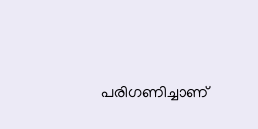പരിഗണിച്ചാണ്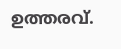ഉത്തരവ്.